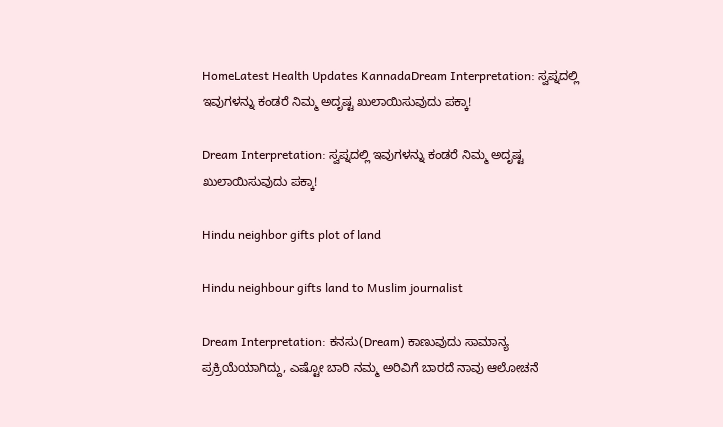HomeLatest Health Updates KannadaDream Interpretation: ಸ್ವಪ್ನದಲ್ಲಿ ಇವುಗಳನ್ನು ಕಂಡರೆ ನಿಮ್ಮ ಅದೃಷ್ಟ ಖುಲಾಯಿಸುವುದು ಪಕ್ಕಾ!

Dream Interpretation: ಸ್ವಪ್ನದಲ್ಲಿ ಇವುಗಳನ್ನು ಕಂಡರೆ ನಿಮ್ಮ ಅದೃಷ್ಟ ಖುಲಾಯಿಸುವುದು ಪಕ್ಕಾ!

Hindu neighbor gifts plot of land

Hindu neighbour gifts land to Muslim journalist

Dream Interpretation: ಕನಸು(Dream) ಕಾಣುವುದು ಸಾಮಾನ್ಯ ಪ್ರಕ್ರಿಯೆಯಾಗಿದ್ದು, ಎಷ್ಟೋ ಬಾರಿ ನಮ್ಮ ಅರಿವಿಗೆ ಬಾರದೆ ನಾವು ಆಲೋಚನೆ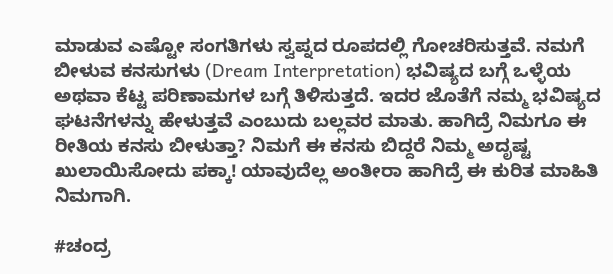ಮಾಡುವ ಎಷ್ಟೋ ಸಂಗತಿಗಳು ಸ್ವಪ್ನದ ರೂಪದಲ್ಲಿ ಗೋಚರಿಸುತ್ತವೆ. ನಮಗೆ ಬೀಳುವ ಕನಸುಗಳು (Dream Interpretation) ಭವಿಷ್ಯದ ಬಗ್ಗೆ ಒಳ್ಳೆಯ ಅಥವಾ ಕೆಟ್ಟ ಪರಿಣಾಮಗಳ ಬಗ್ಗೆ ತಿಳಿಸುತ್ತದೆ. ಇದರ ಜೊತೆಗೆ ನಮ್ಮ ಭವಿಷ್ಯದ ಘಟನೆಗಳನ್ನು ಹೇಳುತ್ತವೆ ಎಂಬುದು ಬಲ್ಲವರ ಮಾತು. ಹಾಗಿದ್ರೆ ನಿಮಗೂ ಈ ರೀತಿಯ ಕನಸು ಬೀಳುತ್ತಾ? ನಿಮಗೆ ಈ ಕನಸು ಬಿದ್ದರೆ ನಿಮ್ಮ ಅದೃಷ್ಟ ಖುಲಾಯಿಸೋದು ಪಕ್ಕಾ! ಯಾವುದೆಲ್ಲ ಅಂತೀರಾ ಹಾಗಿದ್ರೆ ಈ ಕುರಿತ ಮಾಹಿತಿ ನಿಮಗಾಗಿ.

#ಚಂದ್ರ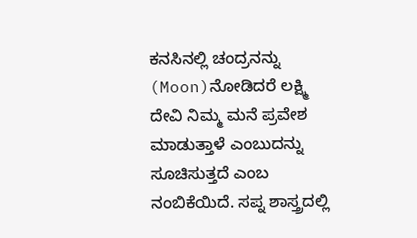ಕನಸಿನಲ್ಲಿ ಚಂದ್ರನನ್ನು (Moon)ನೋಡಿದರೆ ಲಕ್ಷ್ಮಿ ದೇವಿ ನಿಮ್ಮ ಮನೆ ಪ್ರವೇಶ ಮಾಡುತ್ತಾಳೆ ಎಂಬುದನ್ನು ಸೂಚಿಸುತ್ತದೆ ಎಂಬ ನಂಬಿಕೆಯಿದೆ. ಸಪ್ನ ಶಾಸ್ತ್ರದಲ್ಲಿ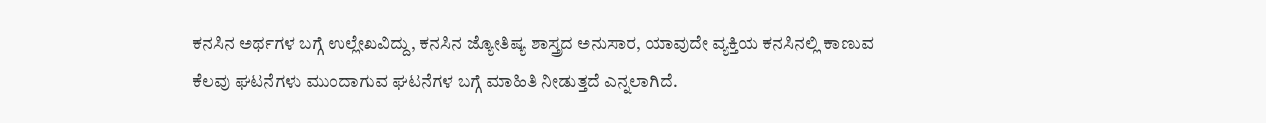ಕನಸಿನ ಅರ್ಥಗಳ ಬಗ್ಗೆ ಉಲ್ಲೇಖವಿದ್ದು, ಕನಸಿನ ಜ್ಯೋತಿಷ್ಯ ಶಾಸ್ತ್ರದ ಅನುಸಾರ, ಯಾವುದೇ ವ್ಯಕ್ತಿಯ ಕನಸಿನಲ್ಲಿ ಕಾಣುವ ಕೆಲವು ಘಟನೆಗಳು ಮುಂದಾಗುವ ಘಟನೆಗಳ ಬಗ್ಗೆ ಮಾಹಿತಿ ನೀಡುತ್ತದೆ ಎನ್ನಲಾಗಿದೆ.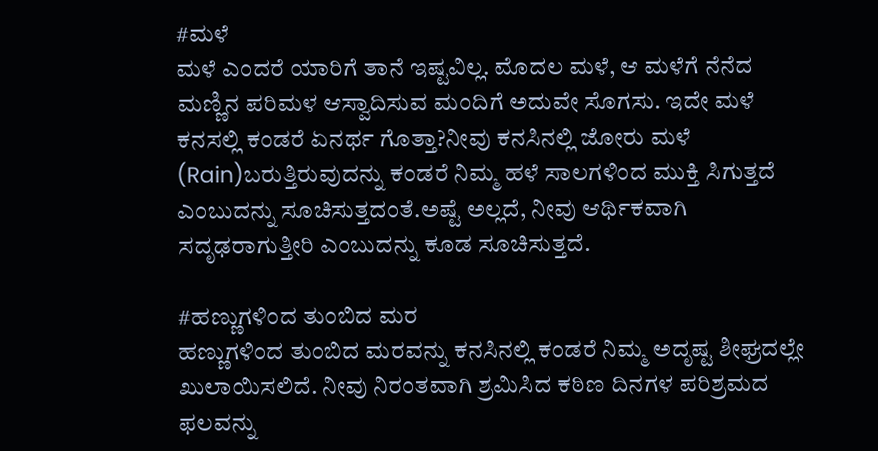#ಮಳೆ
ಮಳೆ ಎಂದರೆ ಯಾರಿಗೆ ತಾನೆ ಇಷ್ಟವಿಲ್ಲ. ಮೊದಲ ಮಳೆ, ಆ ಮಳೆಗೆ ನೆನೆದ ಮಣ್ಣಿನ ಪರಿಮಳ ಆಸ್ವಾದಿಸುವ ಮಂದಿಗೆ ಅದುವೇ ಸೊಗಸು. ಇದೇ ಮಳೆ ಕನಸಲ್ಲಿ ಕಂಡರೆ ಏನರ್ಥ ಗೊತ್ತಾ?ನೀವು ಕನಸಿನಲ್ಲಿ ಜೋರು ಮಳೆ (Rain)ಬರುತ್ತಿರುವುದನ್ನು ಕಂಡರೆ ನಿಮ್ಮ ಹಳೆ ಸಾಲಗಳಿಂದ ಮುಕ್ತಿ ಸಿಗುತ್ತದೆ ಎಂಬುದನ್ನು ಸೂಚಿಸುತ್ತದಂತೆ.ಅಷ್ಟೆ ಅಲ್ಲದೆ, ನೀವು ಆರ್ಥಿಕವಾಗಿ ಸದೃಢರಾಗುತ್ತೀರಿ ಎಂಬುದನ್ನು ಕೂಡ ಸೂಚಿಸುತ್ತದೆ.

#ಹಣ್ಣುಗಳಿಂದ ತುಂಬಿದ ಮರ
ಹಣ್ಣುಗಳಿಂದ ತುಂಬಿದ ಮರವನ್ನು ಕನಸಿನಲ್ಲಿ ಕಂಡರೆ ನಿಮ್ಮ ಅದೃಷ್ಟ ಶೀಘ್ರದಲ್ಲೇ ಖುಲಾಯಿಸಲಿದೆ. ನೀವು ನಿರಂತವಾಗಿ ಶ್ರಮಿಸಿದ ಕಠಿಣ ದಿನಗಳ ಪರಿಶ್ರಮದ ಫಲವನ್ನು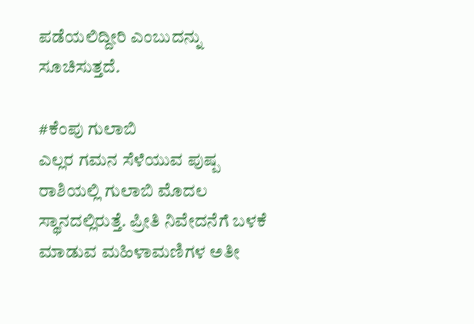ಪಡೆಯಲಿದ್ದೀರಿ ಎಂಬುದನ್ನು ಸೂಚಿಸುತ್ತದೆ.

#ಕೆಂಪು ಗುಲಾಬಿ
ಎಲ್ಲರ ಗಮನ ಸೆಳೆಯುವ ಪುಷ್ಪ ರಾಶಿಯಲ್ಲಿ ಗುಲಾಬಿ ಮೊದಲ ಸ್ಥಾನದಲ್ಲಿರುತ್ತೆ. ಪ್ರೀತಿ ನಿವೇದನೆಗೆ ಬಳಕೆ ಮಾಡುವ ಮಹಿಳಾಮಣಿಗಳ ಅತೀ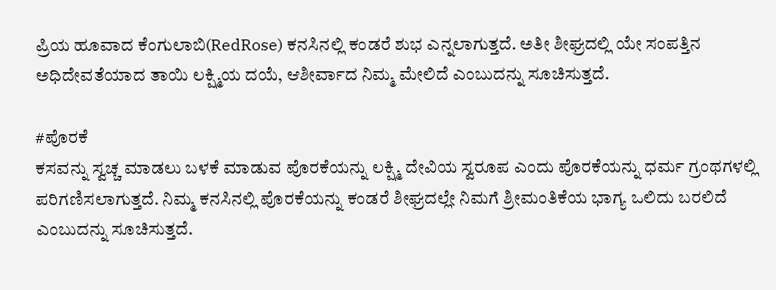ಪ್ರಿಯ ಹೂವಾದ ಕೆಂಗುಲಾಬಿ(RedRose) ಕನಸಿನಲ್ಲಿ ಕಂಡರೆ ಶುಭ ಎನ್ನಲಾಗುತ್ತದೆ. ಅತೀ ಶೀಘ್ರದಲ್ಲಿ ಯೇ ಸಂಪತ್ತಿನ ಅಧಿದೇವತೆಯಾದ ತಾಯಿ ಲಕ್ಷ್ಮಿಯ ದಯೆ, ಆಶೀರ್ವಾದ ನಿಮ್ಮ ಮೇಲಿದೆ ಎಂಬುದನ್ನು ಸೂಚಿಸುತ್ತದೆ.

#ಪೊರಕೆ
ಕಸವನ್ನು ಸ್ವಚ್ಚ ಮಾಡಲು ಬಳಕೆ ಮಾಡುವ ಪೊರಕೆಯನ್ನು ಲಕ್ಷ್ಮಿ ದೇವಿಯ ಸ್ವರೂಪ ಎಂದು ಪೊರಕೆಯನ್ನು ಧರ್ಮ ಗ್ರಂಥಗಳಲ್ಲಿ ಪರಿಗಣಿಸಲಾಗುತ್ತದೆ. ನಿಮ್ಮ ಕನಸಿನಲ್ಲಿ ಪೊರಕೆಯನ್ನು ಕಂಡರೆ ಶೀಘ್ರದಲ್ಲೇ ನಿಮಗೆ ಶ್ರೀಮಂತಿಕೆಯ ಭಾಗ್ಯ ಒಲಿದು ಬರಲಿದೆ ಎಂಬುದನ್ನು ಸೂಚಿಸುತ್ತದೆ.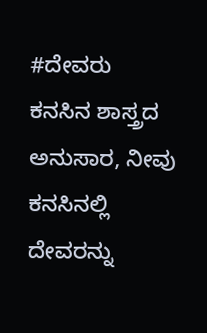#ದೇವರು
ಕನಸಿನ ಶಾಸ್ತ್ರದ ಅನುಸಾರ, ನೀವು ಕನಸಿನಲ್ಲಿ ದೇವರನ್ನು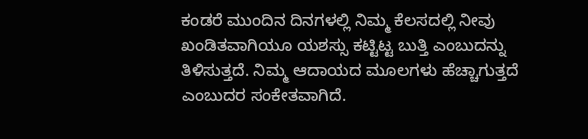ಕಂಡರೆ ಮುಂದಿನ ದಿನಗಳಲ್ಲಿ ನಿಮ್ಮ ಕೆಲಸದಲ್ಲಿ ನೀವು ಖಂಡಿತವಾಗಿಯೂ ಯಶಸ್ಸು ಕಟ್ಟಿಟ್ಟ ಬುತ್ತಿ ಎಂಬುದನ್ನು ತಿಳಿಸುತ್ತದೆ. ನಿಮ್ಮ ಆದಾಯದ ಮೂಲಗಳು ಹೆಚ್ಚಾಗುತ್ತದೆ ಎಂಬುದರ ಸಂಕೇತವಾಗಿದೆ.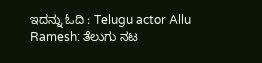ಇದನ್ನು ಓದಿ : Telugu actor Allu Ramesh: ತೆಲುಗು ನಟ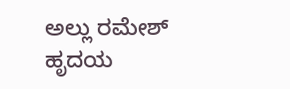ಅಲ್ಲು ರಮೇಶ್ ಹೃದಯ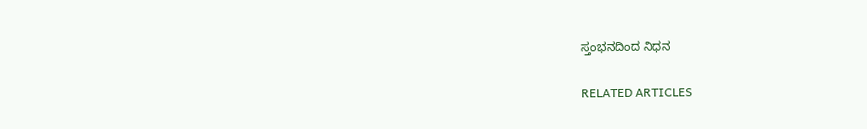ಸ್ತಂಭನದಿಂದ ನಿಧನ

RELATED ARTICLES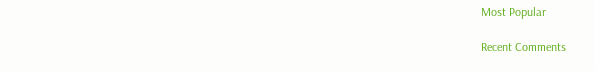Most Popular

Recent Comments